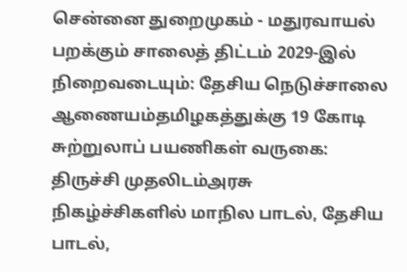சென்னை துறைமுகம் - மதுரவாயல் பறக்கும் சாலைத் திட்டம் 2029-இல் நிறைவடையும்: தேசிய நெடுச்சாலை ஆணையம்தமிழகத்துக்கு 19 கோடி சுற்றுலாப் பயணிகள் வருகை: திருச்சி முதலிடம்அரசு நிகழ்ச்சிகளில் மாநில பாடல், தேசிய பாடல்,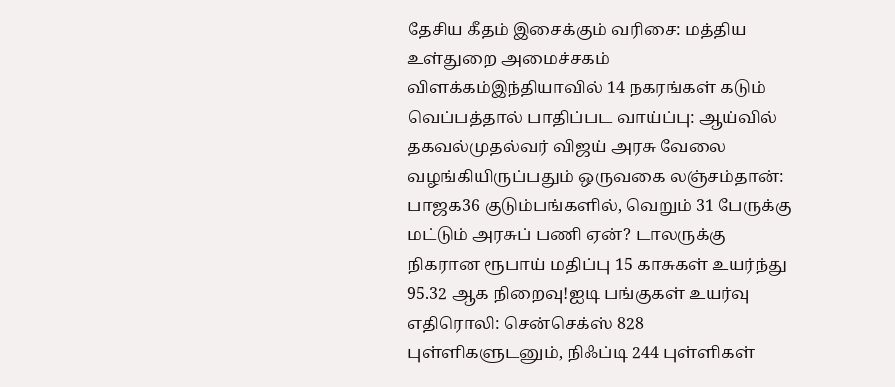தேசிய கீதம் இசைக்கும் வரிசை: மத்திய உள்துறை அமைச்சகம் விளக்கம்இந்தியாவில் 14 நகரங்கள் கடும் வெப்பத்தால் பாதிப்பட வாய்ப்பு: ஆய்வில் தகவல்முதல்வர் விஜய் அரசு வேலை வழங்கியிருப்பதும் ஒருவகை லஞ்சம்தான்: பாஜக36 குடும்பங்களில், வெறும் 31 பேருக்கு மட்டும் அரசுப் பணி ஏன்? டாலருக்கு நிகரான ரூபாய் மதிப்பு 15 காசுகள் உயர்ந்து 95.32 ஆக நிறைவு!ஐடி பங்குகள் உயர்வு எதிரொலி: சென்செக்ஸ் 828 புள்ளிகளுடனும், நிஃப்டி 244 புள்ளிகள்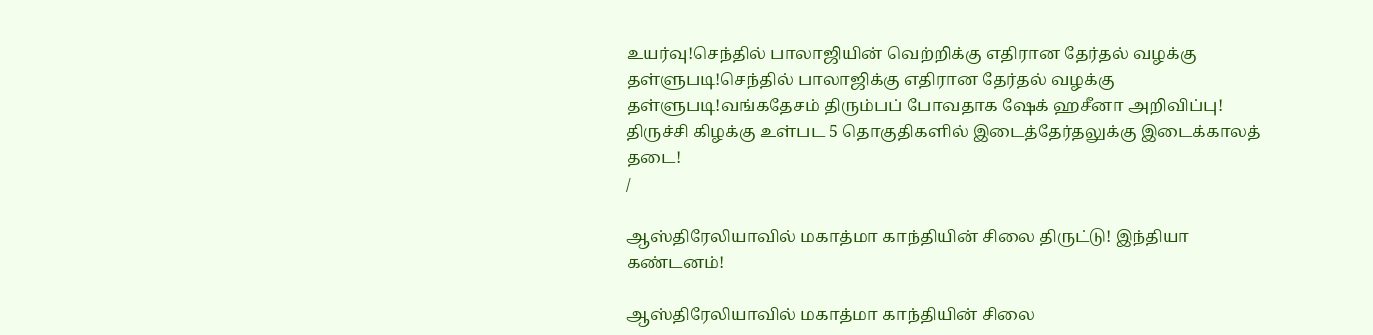உயர்வு!செந்தில் பாலாஜியின் வெற்றிக்கு எதிரான தேர்தல் வழக்கு தள்ளுபடி!செந்தில் பாலாஜிக்கு எதிரான தேர்தல் வழக்கு தள்ளுபடி!வங்கதேசம் திரும்பப் போவதாக ஷேக் ஹசீனா அறிவிப்பு! திருச்சி கிழக்கு உள்பட 5 தொகுதிகளில் இடைத்தேர்தலுக்கு இடைக்காலத் தடை!
/

ஆஸ்திரேலியாவில் மகாத்மா காந்தியின் சிலை திருட்டு! இந்தியா கண்டனம்!

ஆஸ்திரேலியாவில் மகாத்மா காந்தியின் சிலை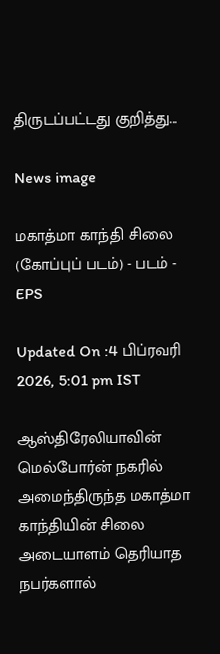திருடப்பட்டது குறித்து...

News image

மகாத்மா காந்தி சிலை (கோப்புப் படம்) - படம் - EPS

Updated On :4 பிப்ரவரி 2026, 5:01 pm IST

ஆஸ்திரேலியாவின் மெல்போர்ன் நகரில் அமைந்திருந்த மகாத்மா காந்தியின் சிலை அடையாளம் தெரியாத நபர்களால்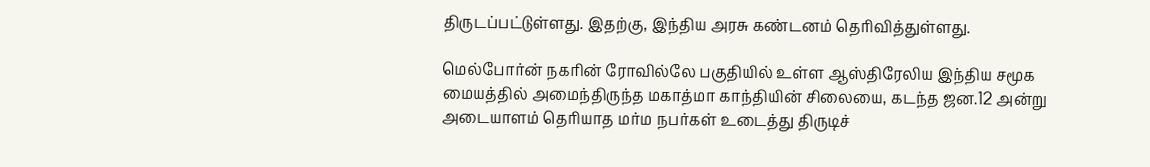திருடப்பட்டுள்ளது. இதற்கு, இந்திய அரசு கண்டனம் தெரிவித்துள்ளது.

மெல்போர்ன் நகரின் ரோவில்லே பகுதியில் உள்ள ஆஸ்திரேலிய இந்திய சமூக மையத்தில் அமைந்திருந்த மகாத்மா காந்தியின் சிலையை, கடந்த ஜன.12 அன்று அடையாளம் தெரியாத மர்ம நபர்கள் உடைத்து திருடிச்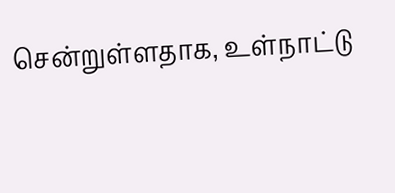சென்றுள்ளதாக, உள்நாட்டு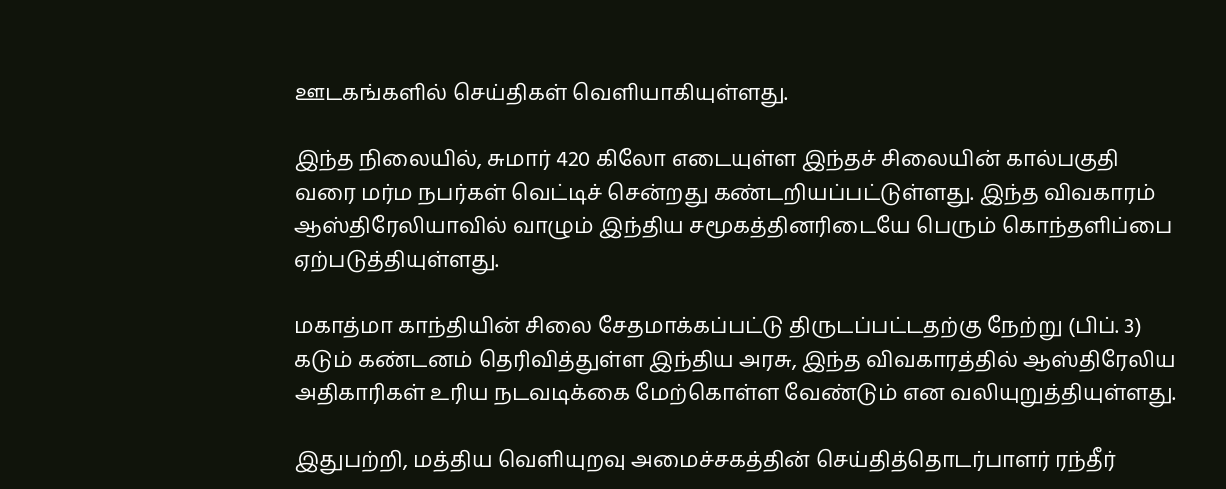ஊடகங்களில் செய்திகள் வெளியாகியுள்ளது.

இந்த நிலையில், சுமார் 420 கிலோ எடையுள்ள இந்தச் சிலையின் கால்பகுதி வரை மர்ம நபர்கள் வெட்டிச் சென்றது கண்டறியப்பட்டுள்ளது. இந்த விவகாரம் ஆஸ்திரேலியாவில் வாழும் இந்திய சமூகத்தினரிடையே பெரும் கொந்தளிப்பை ஏற்படுத்தியுள்ளது.

மகாத்மா காந்தியின் சிலை சேதமாக்கப்பட்டு திருடப்பட்டதற்கு நேற்று (பிப். 3) கடும் கண்டனம் தெரிவித்துள்ள இந்திய அரசு, இந்த விவகாரத்தில் ஆஸ்திரேலிய அதிகாரிகள் உரிய நடவடிக்கை மேற்கொள்ள வேண்டும் என வலியுறுத்தியுள்ளது.

இதுபற்றி, மத்திய வெளியுறவு அமைச்சகத்தின் செய்தித்தொடர்பாளர் ரந்தீர்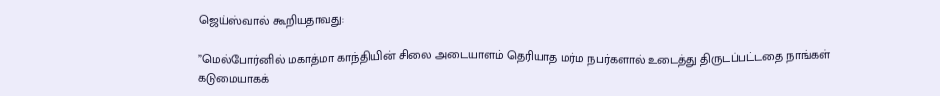ஜெய்ஸ்வால் கூறியதாவது:

”மெல்போர்னில் மகாத்மா காந்தியின் சிலை அடையாளம் தெரியாத மர்ம நபர்களால் உடைத்து திருடப்பட்டதை நாங்கள் கடுமையாகக்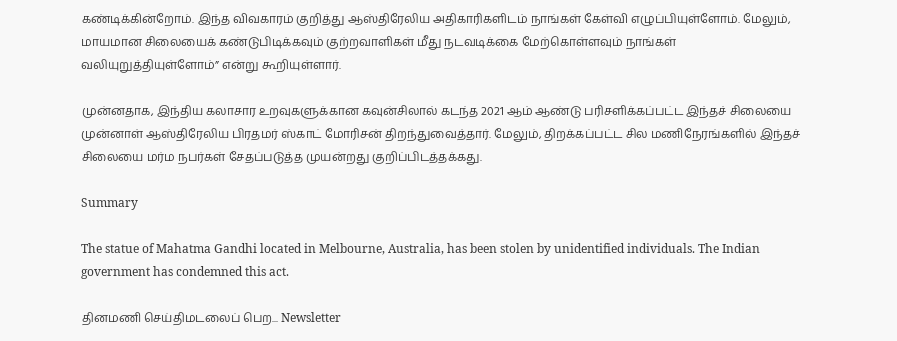கண்டிக்கின்றோம். இந்த விவகாரம் குறித்து ஆஸ்திரேலிய அதிகாரிகளிடம் நாங்கள் கேள்வி எழுப்பியுள்ளோம். மேலும், மாயமான சிலையைக் கண்டுபிடிக்கவும் குற்றவாளிகள் மீது நடவடிக்கை மேற்கொள்ளவும் நாங்கள் வலியுறுத்தியுள்ளோம்” என்று கூறியுள்ளார்.

முன்னதாக, இந்திய கலாசார உறவுகளுக்கான கவுன்சிலால் கடந்த 2021 ஆம் ஆண்டு பரிசளிக்கப்பட்ட இந்தச் சிலையை முன்னாள் ஆஸ்திரேலிய பிரதமர் ஸ்காட் மோரிசன் திறந்துவைத்தார். மேலும், திறக்கப்பட்ட சில மணிநேரங்களில் இந்தச் சிலையை மர்ம நபர்கள் சேதப்படுத்த முயன்றது குறிப்பிடத்தக்கது.

Summary

The statue of Mahatma Gandhi located in Melbourne, Australia, has been stolen by unidentified individuals. The Indian government has condemned this act.

தினமணி செய்திமடலைப் பெற... Newsletter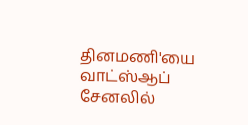தினமணி'யை வாட்ஸ்ஆப் சேனலில்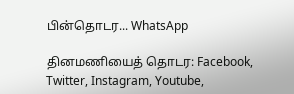பின்தொடர... WhatsApp

தினமணியைத் தொடர: Facebook, Twitter, Instagram, Youtube,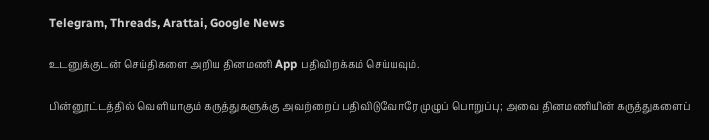Telegram, Threads, Arattai, Google News

உடனுக்குடன் செய்திகளை அறிய தினமணி App பதிவிறக்கம் செய்யவும்.

பின்னூட்டத்தில் வெளியாகும் கருத்துகளுக்கு அவற்றைப் பதிவிடுவோரே முழுப் பொறுப்பு; அவை தினமணியின் கருத்துகளைப்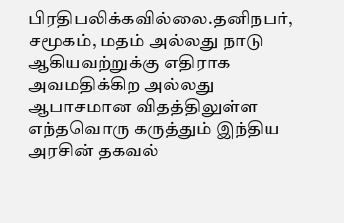பிரதிபலிக்கவில்லை.தனிநபர், சமூகம், மதம் அல்லது நாடு ஆகியவற்றுக்கு எதிராக அவமதிக்கிற அல்லது ஆபாசமான விதத்திலுள்ள எந்தவொரு கருத்தும் இந்திய அரசின் தகவல்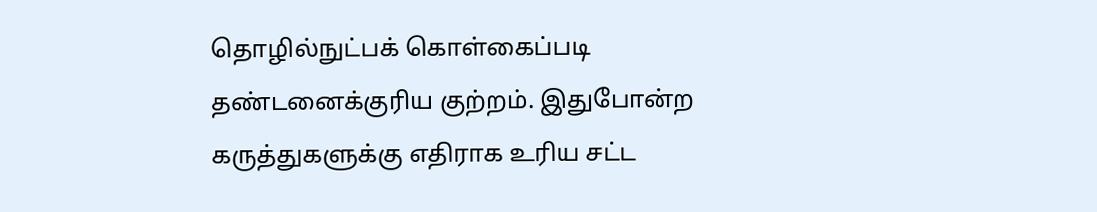தொழில்நுட்பக் கொள்கைப்படி தண்டனைக்குரிய குற்றம். இதுபோன்ற கருத்துகளுக்கு எதிராக உரிய சட்ட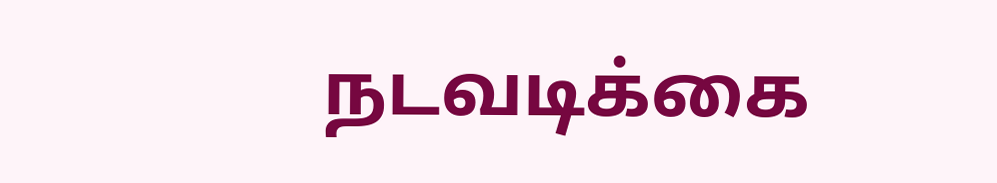நடவடிக்கை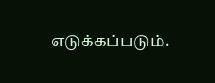எடுக்கப்படும்.